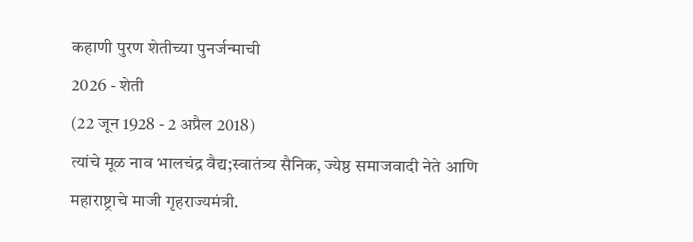कहाणी पुरण शेतीच्या पुनर्जन्माची
2026 - शेती
(22 जून 1928 - 2 अप्रैल 2018)
त्यांचे मूळ नाव भालचंद्र वैद्य;स्वातंत्र्य सैनिक, ज्येष्ठ समाजवादी नेते आणि महाराष्ट्राचे माजी गृहराज्यमंत्री.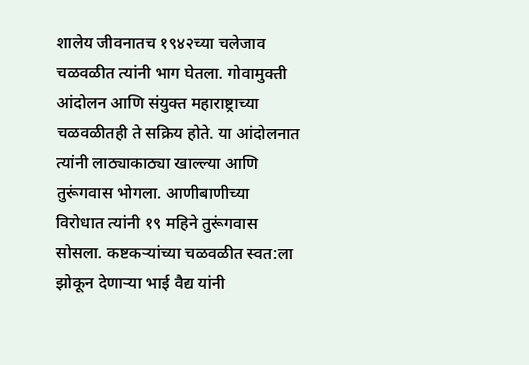शालेय जीवनातच १९४२च्या चलेजाव चळवळीत त्यांनी भाग घेतला. गोवामुक्ती आंदोलन आणि संयुक्त महाराष्ट्राच्या चळवळीतही ते सक्रिय होते. या आंदोलनात त्यांनी लाठ्याकाठ्या खाल्ल्या आणि तुरूंगवास भोगला. आणीबाणीच्या विरोधात त्यांनी १९ महिने तुरूंगवास सोसला. कष्टकऱ्यांच्या चळवळीत स्वत:ला झोकून देणाऱ्या भाई वैद्य यांनी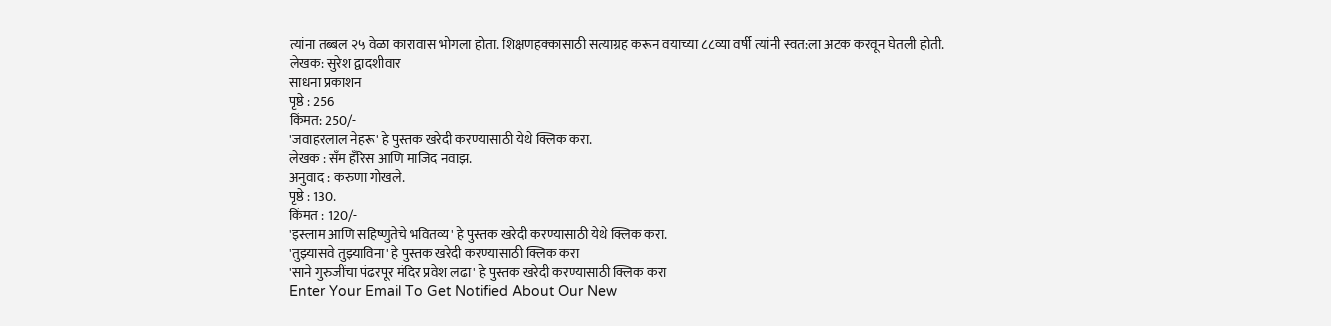त्यांना तब्बल २५ वेळा कारावास भोगला होता. शिक्षणहक्कासाठी सत्याग्रह करून वयाच्या ८८व्या वर्षी त्यांनी स्वत:ला अटक करवून घेतली होती.
लेखक: सुरेश द्वादशीवार
साधना प्रकाशन
पृष्ठे : 256
किंमत: 250/-
'जवाहरलाल नेहरू' हे पुस्तक खरेदी करण्यासाठी येथे क्लिक करा.
लेखक : सँम हँरिस आणि माजिद नवाझ.
अनुवाद : करुणा गोखले.
पृष्ठे : 130.
किंमत : 120/-
'इस्लाम आणि सहिष्णुतेचे भवितव्य' हे पुस्तक खरेदी करण्यासाठी येथे क्लिक करा.
'तुझ्यासवे तुझ्याविना' हे पुस्तक खरेदी करण्यासाठी क्लिक करा
'साने गुरुजींचा पंढरपूर मंदिर प्रवेश लढा' हे पुस्तक खरेदी करण्यासाठी क्लिक करा
Enter Your Email To Get Notified About Our New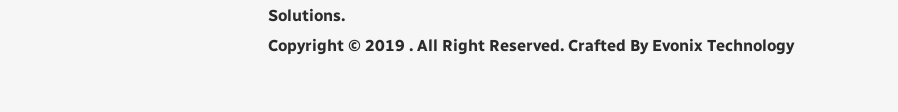Solutions.
Copyright © 2019 . All Right Reserved. Crafted By Evonix Technology